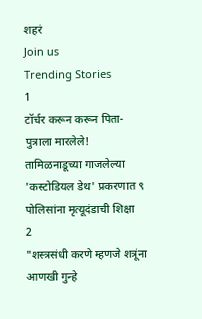शहरं
Join us
Trending Stories
1
टॉर्चर करून करून पिता-पुत्राला मारलेले! तामिळनाडूच्या गाजलेल्या 'कस्टोडियल डेथ' प्रकरणात ९ पोलिसांना मृत्यूदंडाची शिक्षा
2
"शस्त्रसंधी करणे म्हणजे शत्रूंना आणखी गुन्हे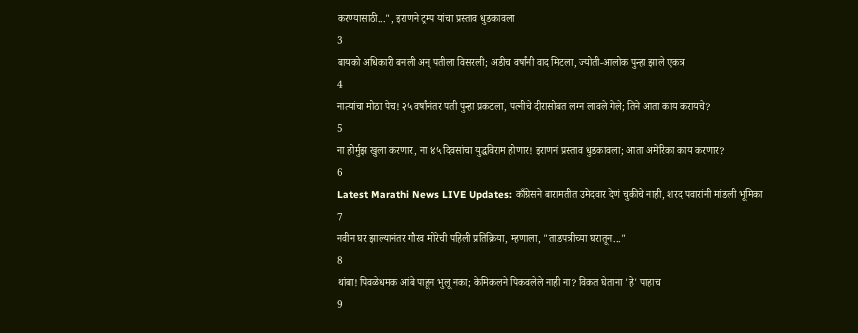करण्यासाठी...", इराणने ट्रम्प यांचा प्रस्ताव धुडकावला
3
बायको अधिकारी बनली अन् पतीला विसरली; अडीच वर्षांनी वाद मिटला, ज्योती-आलोक पुन्हा झाले एकत्र
4
नात्यांचा मोठा पेच! २५ वर्षांनंतर पती पुन्हा प्रकटला, पत्नीचे दीरासोबत लग्न लावले गेले; तिने आता काय करायचे?
5
ना होर्मुझ खुला करणार, ना ४५ दिवसांचा युद्धविराम होणार! इराणनं प्रस्ताव धुडकावला; आता अमेरिका काय करणार?
6
Latest Marathi News LIVE Updates: काँग्रेसने बारामतीत उमेदवार देणं चुकीचे नाही, शरद पवारांनी मांडली भूमिका
7
नवीन घर झाल्यानंतर गौरव मोरेची पहिली प्रतिक्रिया, म्हणाला, "ताडपत्रीच्या घरातून..."
8
थांबा! पिवळेधमक आंबे पाहून भुलू नका; केमिकलने पिकवलेले नाही ना? विकत घेताना 'हे' पाहाच
9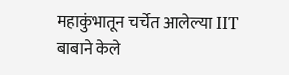महाकुंभातून चर्चेत आलेल्या IIT बाबाने केले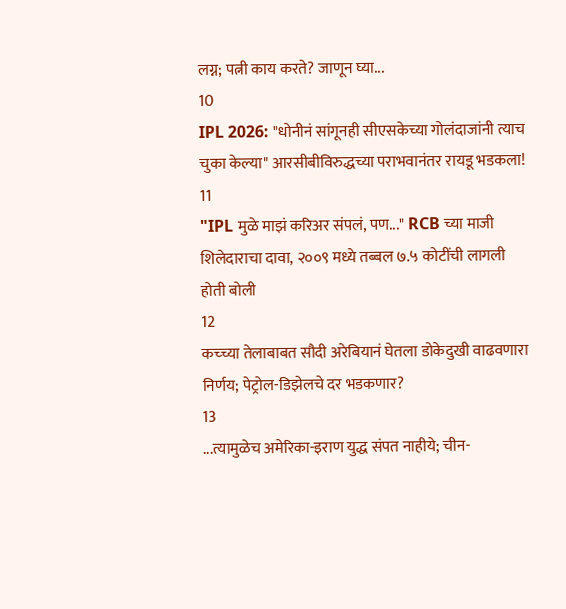लग्न; पत्नी काय करते? जाणून घ्या...
10
IPL 2026: "धोनीनं सांगूनही सीएसकेच्या गोलंदाजांनी त्याच चुका केल्या" आरसीबीविरुद्धच्या पराभवानंतर रायडू भडकला!
11
"IPL मुळे माझं करिअर संपलं, पण..." RCB च्या माजी शिलेदाराचा दावा, २००९ मध्ये तब्बल ७.५ कोटींची लागली होती बोली
12
कच्च्या तेलाबाबत सौदी अरेबियानं घेतला डोकेदुखी वाढवणारा निर्णय; पेट्रोल-डिझेलचे दर भडकणार?
13
...त्यामुळेच अमेरिका-इराण युद्ध संपत नाहीये; चीन-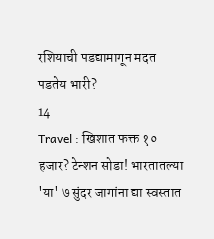रशियाची पडद्यामागून मदत पडतेय भारी?
14
Travel : खिशात फक्त १० हजार? टेन्शन सोडा! भारतातल्या 'या' ७ सुंदर जागांना द्या स्वस्तात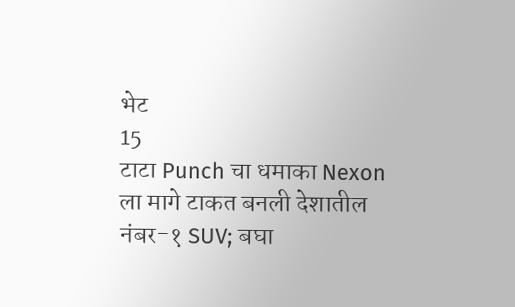भेट
15
टाटा Punch चा धमाका Nexon ला मागे टाकत बनली देशातील नंबर-१ SUV; बघा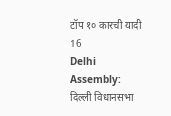टॉप १० कारची यादी
16
Delhi Assembly: दिल्ली विधानसभा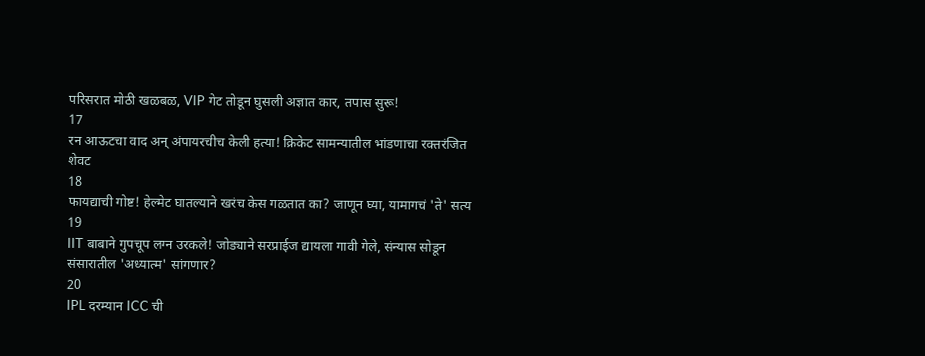परिसरात मोठी खळबळ, VIP गेट तोडून घुसली अज्ञात कार, तपास सुरू!
17
रन आऊटचा वाद अन् अंपायरचीच केली हत्या! क्रिकेट सामन्यातील भांडणाचा रक्तरंजित शेवट
18
फायद्याची गोष्ट! हेल्मेट घातल्याने खरंच केस गळतात का? जाणून घ्या, यामागचं 'ते' सत्य
19
IIT बाबाने गुपचूप लग्न उरकले! जोड्याने सरप्राईज द्यायला गावी गेले, संन्यास सोडून संसारातील 'अध्यात्म' सांगणार?
20
IPL दरम्यान ICC ची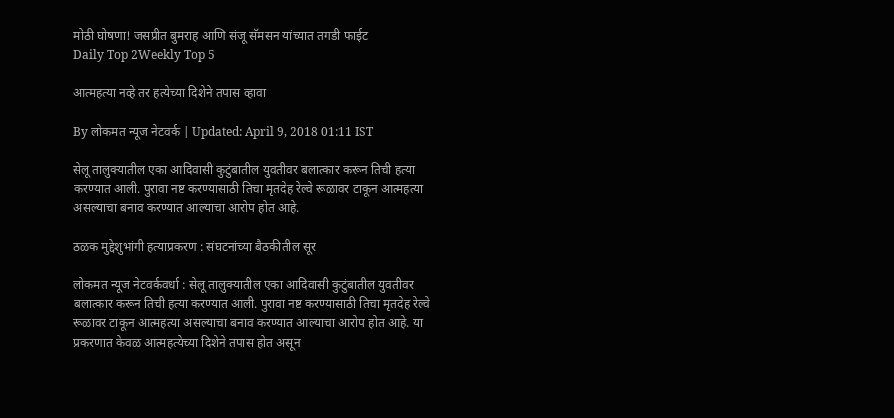मोठी घोषणा! जसप्रीत बुमराह आणि संजू सॅमसन यांच्यात तगडी फाईट
Daily Top 2Weekly Top 5

आत्महत्या नव्हे तर हत्येच्या दिशेने तपास व्हावा

By लोकमत न्यूज नेटवर्क | Updated: April 9, 2018 01:11 IST

सेलू तालुक्यातील एका आदिवासी कुटुंबातील युवतीवर बलात्कार करून तिची हत्या करण्यात आली. पुरावा नष्ट करण्यासाठी तिचा मृतदेह रेल्वे रूळावर टाकून आत्महत्या असल्याचा बनाव करण्यात आल्याचा आरोप होत आहे.

ठळक मुद्देशुभांगी हत्याप्रकरण : संघटनांच्या बैठकीतील सूर

लोकमत न्यूज नेटवर्कवर्धा : सेलू तालुक्यातील एका आदिवासी कुटुंबातील युवतीवर बलात्कार करून तिची हत्या करण्यात आली. पुरावा नष्ट करण्यासाठी तिचा मृतदेह रेल्वे रूळावर टाकून आत्महत्या असल्याचा बनाव करण्यात आल्याचा आरोप होत आहे. या प्रकरणात केवळ आत्महत्येच्या दिशेने तपास होत असून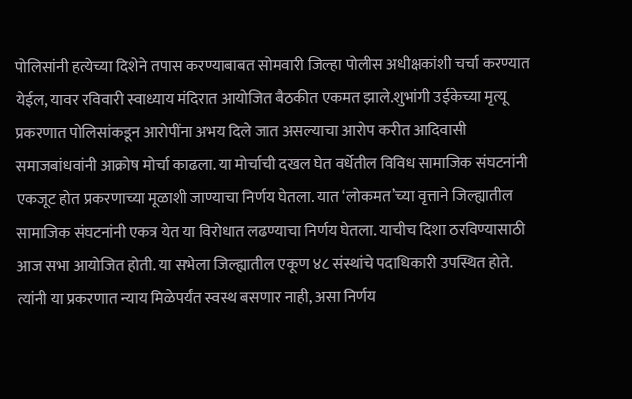पोलिसांनी हत्येच्या दिशेने तपास करण्याबाबत सोमवारी जिल्हा पोलीस अधीक्षकांशी चर्चा करण्यात येईल, यावर रविवारी स्वाध्याय मंदिरात आयोजित बैठकीत एकमत झाले.शुभांगी उईकेच्या मृत्यू प्रकरणात पोलिसांकडून आरोपींना अभय दिले जात असल्याचा आरोप करीत आदिवासी समाजबांधवांनी आक्रोष मोर्चा काढला. या मोर्चाची दखल घेत वर्धेतील विविध सामाजिक संघटनांनी एकजूट होत प्रकरणाच्या मूळाशी जाण्याचा निर्णय घेतला. यात ‘लोकमत’च्या वृत्ताने जिल्ह्यातील सामाजिक संघटनांनी एकत्र येत या विरोधात लढण्याचा निर्णय घेतला. याचीच दिशा ठरविण्यासाठी आज सभा आयोजित होती. या सभेला जिल्ह्यातील एकूण ४८ संस्थांचे पदाधिकारी उपस्थित होते. त्यांनी या प्रकरणात न्याय मिळेपर्यंत स्वस्थ बसणार नाही, असा निर्णय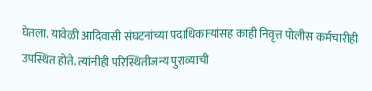घेतला. यावेळी आदिवासी संघटनांच्या पदाधिकाऱ्यांसह काही निवृत्त पोलीस कर्मचारीही उपस्थित होते. त्यांनीही परिस्थितीजन्य पुराव्याची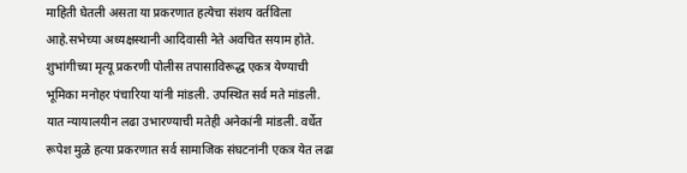माहिती घेतली असता या प्रकरणात हत्येचा संशय वर्तविला आहे.सभेच्या अध्यक्षस्थानी आदिवासी नेते अवचित सयाम होते. शुभांगीच्या मृत्यू प्रकरणी पोलीस तपासाविरूद्ध एकत्र येण्याची भूमिका मनोहर पंचारिया यांनी मांडली. उपस्थित सर्व मते मांडली. यात न्यायालयीन लढा उभारण्याची मतेही अनेकांनी मांडली. वर्धेत रूपेश मुळे हत्या प्रकरणात सर्व सामाजिक संघटनांनी एकत्र येत लढा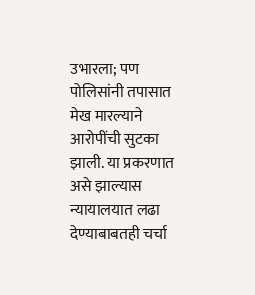उभारला; पण पोलिसांनी तपासात मेख मारल्याने आरोपींची सुटका झाली. या प्रकरणात असे झाल्यास न्यायालयात लढा देण्याबाबतही चर्चा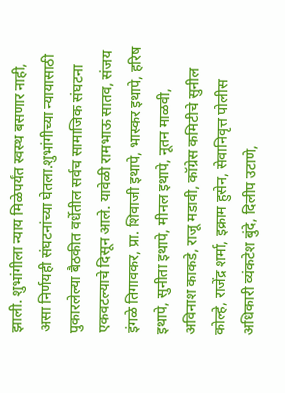झाली. शुभांगीला न्याय मिळेपर्यंत स्वस्थ बसणार नाही, असा निर्णयही संघटनांच्या घेतला.शुभांगीच्या न्यायासाठी पुकारलेल्या बैठकीत वर्धेतील सर्वच सामाजिक संघटना एकवटल्याचे दिसून आले. यावेळी रामभाऊ सातव, संजय इंगळे तिगावकर, प्रा. शिवाजी इथापे, भास्कर इथापे, हरिष इथापे, सुनीता इथापे, मीनल इथापे, नूतन माळवी, अविनाश काकडे, राजू मडावी, कॉग्रेस कमिटीचे सुनील कोल्हे, राजेंद्र शर्मा, इक्राम हुसेन, सेवानिवृत्त पोलीस अधिकारी व्यंकटेश बुंदे, दिलीप उटाणे,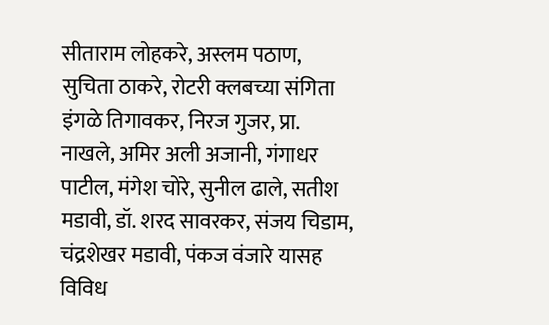सीताराम लोहकरे, अस्लम पठाण, सुचिता ठाकरे, रोटरी क्लबच्या संगिता इंगळे तिगावकर, निरज गुजर, प्रा. नाखले, अमिर अली अजानी, गंगाधर पाटील, मंगेश चोरे, सुनील ढाले, सतीश मडावी, डॉ. शरद सावरकर, संजय चिडाम, चंद्रशेखर मडावी, पंकज वंजारे यासह विविध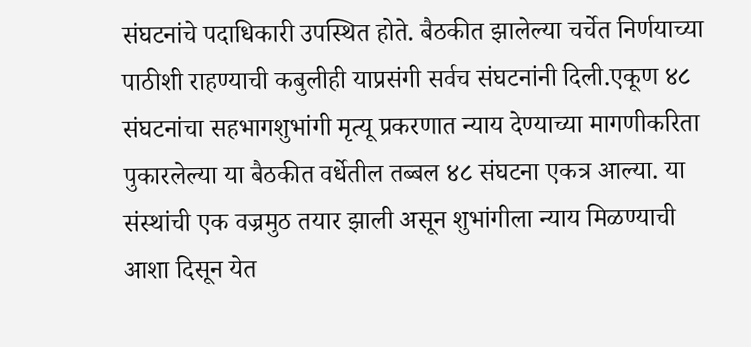संघटनांचे पदाधिकारी उपस्थित होते. बैठकीत झालेल्या चर्चेत निर्णयाच्या पाठीशी राहण्याची कबुलीही याप्रसंगी सर्वच संघटनांनी दिली.एकूण ४८ संघटनांचा सहभागशुभांगी मृत्यू प्रकरणात न्याय देण्याच्या मागणीकरिता पुकारलेल्या या बैठकीत वर्धेतील तब्बल ४८ संघटना एकत्र आल्या. या संस्थांची एक वज्रमुठ तयार झाली असून शुभांगीला न्याय मिळण्याची आशा दिसून येत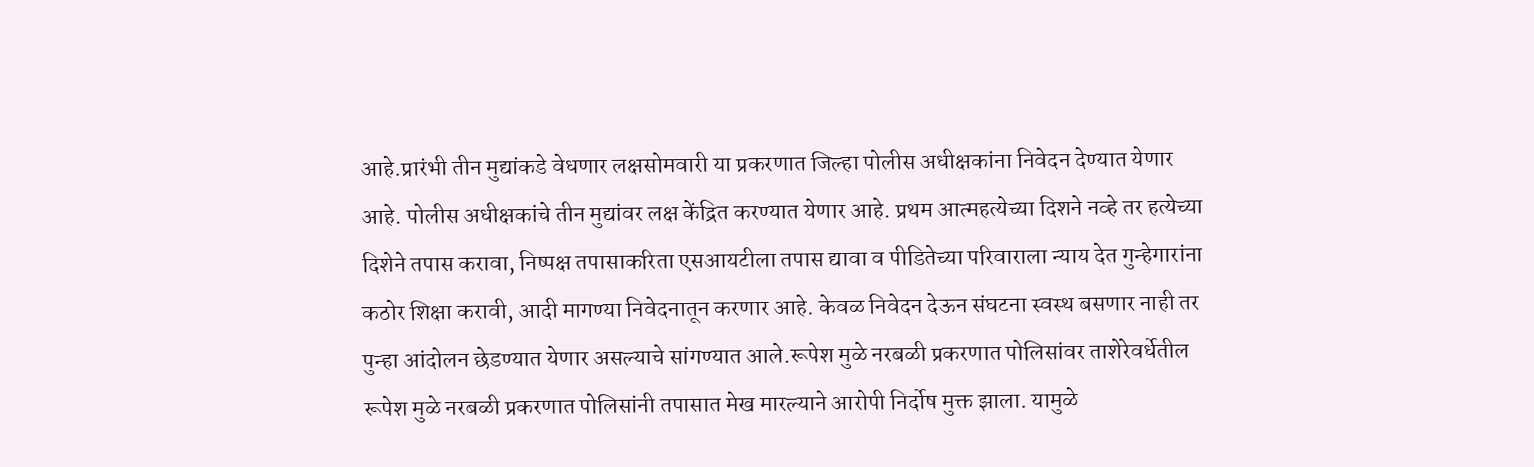आहे.प्रारंभी तीन मुद्यांकडे वेधणार लक्षसोमवारी या प्रकरणात जिल्हा पोलीस अधीक्षकांना निवेदन देण्यात येणार आहे. पोलीस अधीक्षकांचे तीन मुद्यांवर लक्ष केंद्रित करण्यात येणार आहे. प्रथम आत्महत्येच्या दिशने नव्हे तर हत्येच्या दिशेने तपास करावा, निष्पक्ष तपासाकरिता एसआयटीला तपास द्यावा व पीडितेच्या परिवाराला न्याय देत गुन्हेगारांना कठोर शिक्षा करावी, आदी मागण्या निवेदनातून करणार आहे. केवळ निवेदन देऊन संघटना स्वस्थ बसणार नाही तर पुन्हा आंदोलन छेडण्यात येणार असल्याचे सांगण्यात आले.रूपेश मुळे नरबळी प्रकरणात पोलिसांवर ताशेरेवर्धेतील रूपेश मुळे नरबळी प्रकरणात पोलिसांनी तपासात मेख मारल्याने आरोपी निर्दोष मुक्त झाला. यामुळे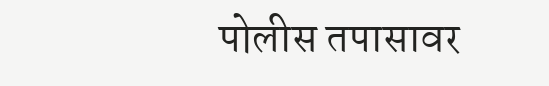पोलीस तपासावर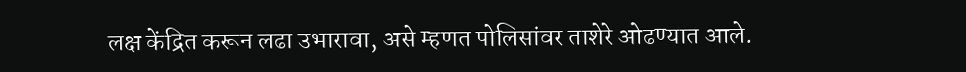लक्ष केंद्रित करून लढा उभारावा, असे म्हणत पोलिसांवर ताशेरे ओढण्यात आले.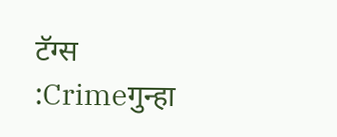टॅग्स :Crimeगुन्हा